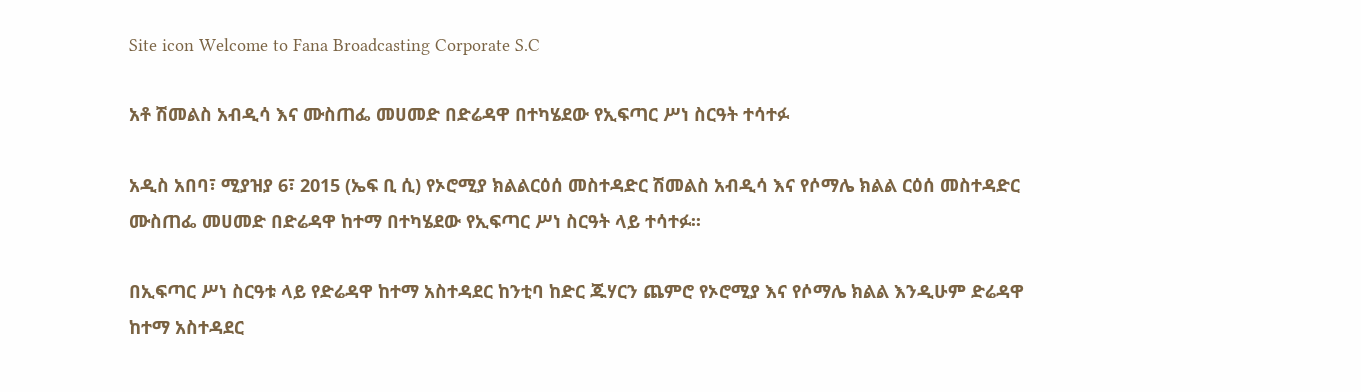Site icon Welcome to Fana Broadcasting Corporate S.C

አቶ ሽመልስ አብዲሳ እና ሙስጠፌ መሀመድ በድሬዳዋ በተካሄደው የኢፍጣር ሥነ ስርዓት ተሳተፉ

አዲስ አበባ፣ ሚያዝያ 6፣ 2015 (ኤፍ ቢ ሲ) የኦሮሚያ ክልልርዕሰ መስተዳድር ሽመልስ አብዲሳ እና የሶማሌ ክልል ርዕሰ መስተዳድር ሙስጠፌ መሀመድ በድሬዳዋ ከተማ በተካሄደው የኢፍጣር ሥነ ስርዓት ላይ ተሳተፉ፡፡

በኢፍጣር ሥነ ስርዓቱ ላይ የድሬዳዋ ከተማ አስተዳደር ከንቲባ ከድር ጁሃርን ጨምሮ የኦሮሚያ እና የሶማሌ ክልል እንዲሁም ድሬዳዋ ከተማ አስተዳደር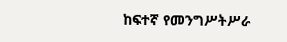ከፍተኛ የመንግሥትሥራ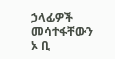ኃላፊዎች መሳተፋቸውን ኦ ቢ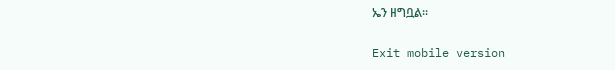ኤን ዘግቧል፡፡

Exit mobile version